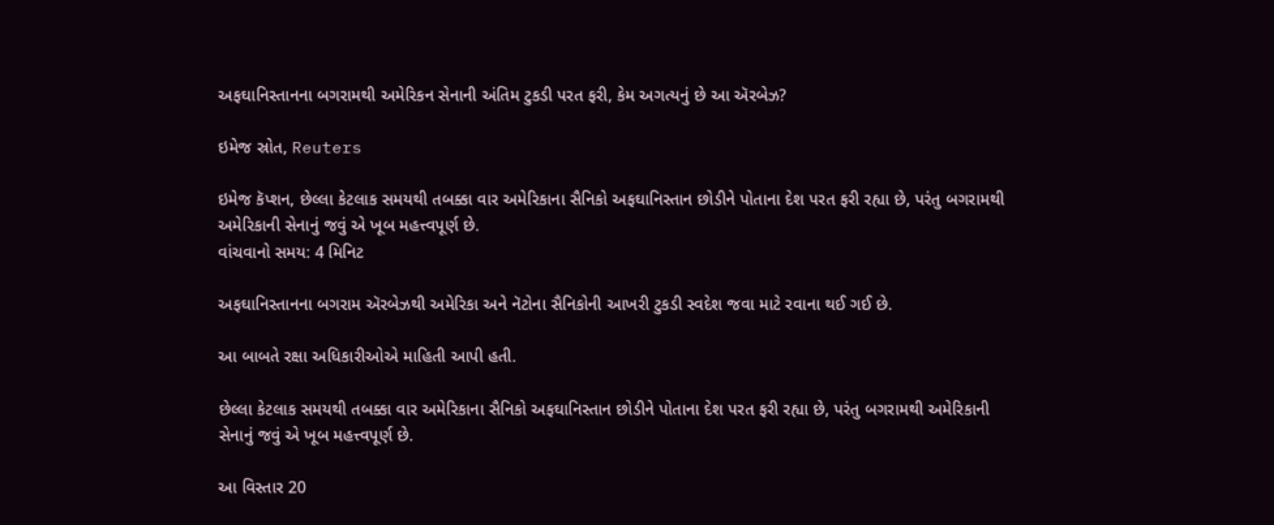અફઘાનિસ્તાનના બગરામથી અમેરિકન સેનાની અંતિમ ટુકડી પરત ફરી, કેમ અગત્યનું છે આ ઍરબેઝ?

ઇમેજ સ્રોત, Reuters

ઇમેજ કૅપ્શન, છેલ્લા કેટલાક સમયથી તબક્કા વાર અમેરિકાના સૈનિકો અફઘાનિસ્તાન છોડીને પોતાના દેશ પરત ફરી રહ્યા છે, પરંતુ બગરામથી અમેરિકાની સેનાનું જવું એ ખૂબ મહત્ત્વપૂર્ણ છે.
વાંચવાનો સમય: 4 મિનિટ

અફઘાનિસ્તાનના બગરામ ઍરબેઝથી અમેરિકા અને નૅટોના સૈનિકોની આખરી ટુકડી સ્વદેશ જવા માટે રવાના થઈ ગઈ છે.

આ બાબતે રક્ષા અધિકારીઓએ માહિતી આપી હતી.

છેલ્લા કેટલાક સમયથી તબક્કા વાર અમેરિકાના સૈનિકો અફઘાનિસ્તાન છોડીને પોતાના દેશ પરત ફરી રહ્યા છે, પરંતુ બગરામથી અમેરિકાની સેનાનું જવું એ ખૂબ મહત્ત્વપૂર્ણ છે.

આ વિસ્તાર 20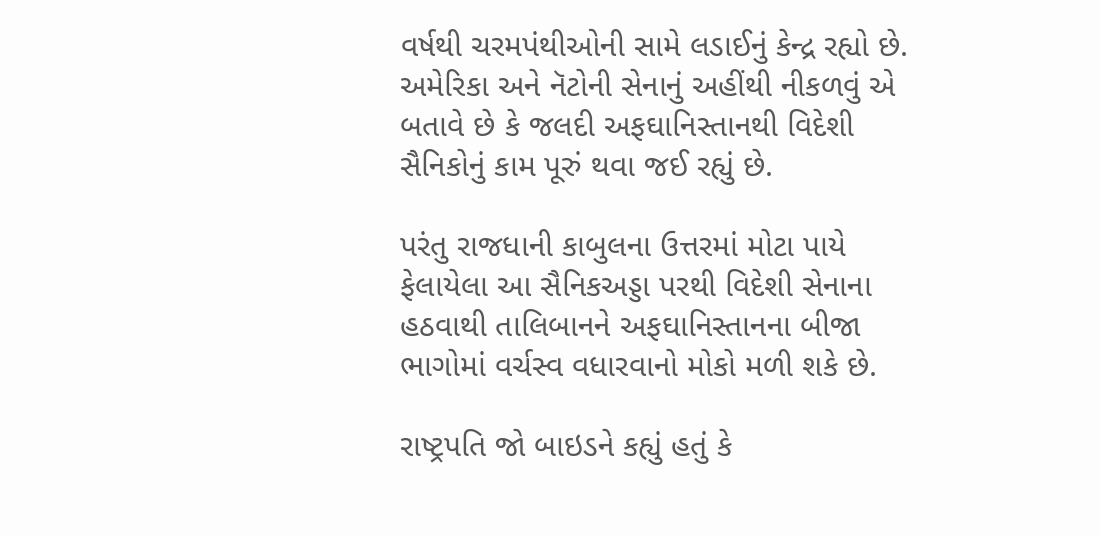વર્ષથી ચરમપંથીઓની સામે લડાઈનું કેન્દ્ર રહ્યો છે. અમેરિકા અને નૅટોની સેનાનું અહીંથી નીકળવું એ બતાવે છે કે જલદી અફઘાનિસ્તાનથી વિદેશી સૈનિકોનું કામ પૂરું થવા જઈ રહ્યું છે.

પરંતુ રાજધાની કાબુલના ઉત્તરમાં મોટા પાયે ફેલાયેલા આ સૈનિકઅડ્ડા પરથી વિદેશી સેનાના હઠવાથી તાલિબાનને અફઘાનિસ્તાનના બીજા ભાગોમાં વર્ચસ્વ વધારવાનો મોકો મળી શકે છે.

રાષ્ટ્રપતિ જો બાઇડને કહ્યું હતું કે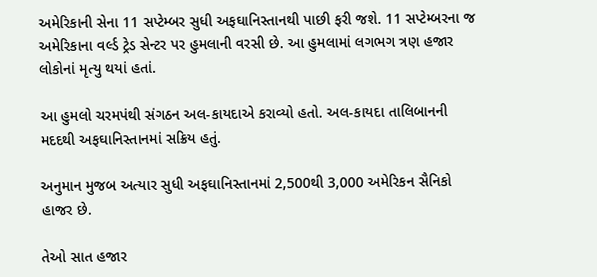અમેરિકાની સેના 11 સપ્ટેમ્બર સુધી અફઘાનિસ્તાનથી પાછી ફરી જશે. 11 સપ્ટેમ્બરના જ અમેરિકાના વર્લ્ડ ટ્રેડ સેન્ટર પર હુમલાની વરસી છે. આ હુમલામાં લગભગ ત્રણ હજાર લોકોનાં મૃત્યુ થયાં હતાં.

આ હુમલો ચરમપંથી સંગઠન અલ-કાયદાએ કરાવ્યો હતો. અલ-કાયદા તાલિબાનની મદદથી અફઘાનિસ્તાનમાં સક્રિય હતું.

અનુમાન મુજબ અત્યાર સુધી અફઘાનિસ્તાનમાં 2,500થી 3,000 અમેરિકન સૈનિકો હાજર છે.

તેઓ સાત હજાર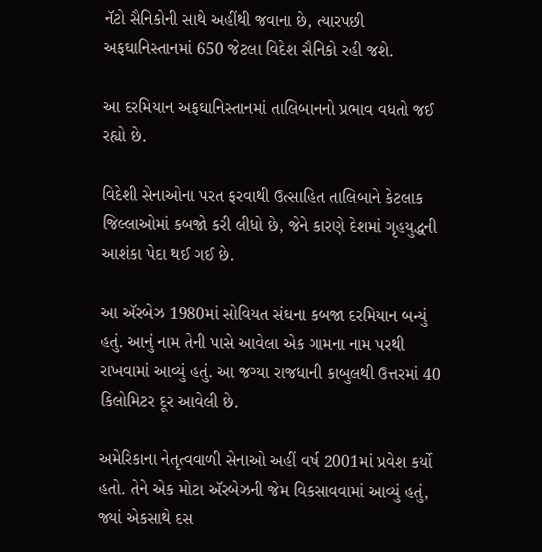નૅટો સૈનિકોની સાથે અહીંથી જવાના છે, ત્યારપછી અફઘાનિસ્તાનમાં 650 જેટલા વિદેશ સૈનિકો રહી જશે.

આ દરમિયાન અફઘાનિસ્તાનમાં તાલિબાનનો પ્રભાવ વધતો જઈ રહ્યો છે.

વિદેશી સેનાઓના પરત ફરવાથી ઉત્સાહિત તાલિબાને કેટલાક જિલ્લાઓમાં કબજો કરી લીધો છે, જેને કારણે દેશમાં ગૃહયુદ્ધની આશંકા પેદા થઈ ગઈ છે.

આ ઍરબેઝ 1980માં સોવિયત સંઘના કબજા દરમિયાન બન્યું હતું. આનું નામ તેની પાસે આવેલા એક ગામના નામ પરથી રાખવામાં આવ્યું હતું. આ જગ્યા રાજધાની કાબુલથી ઉત્તરમાં 40 કિલોમિટર દૂર આવેલી છે.

અમેરિકાના નેતૃત્વવાળી સેનાઓ અહીં વર્ષ 2001માં પ્રવેશ કર્યો હતો. તેને એક મોટા ઍરબેઝની જેમ વિકસાવવામાં આવ્યું હતું, જ્યાં એકસાથે દસ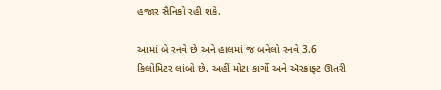હજાર સૈનિકો રહી શકે.

આમાં બે રનવે છે અને હાલમાં જ બનેલો રનવે 3.6 કિલોમિટર લાંબો છે. અહીં મોટા કાર્ગો અને ઍરક્રાફ્ટ ઊતરી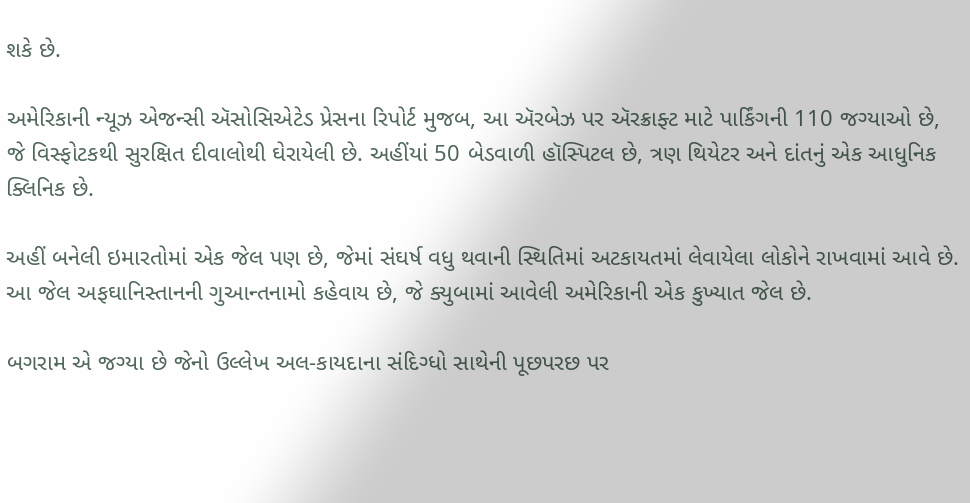શકે છે.

અમેરિકાની ન્યૂઝ એજન્સી ઍસોસિએટેડ પ્રેસના રિપોર્ટ મુજબ, આ ઍરબેઝ પર ઍરક્રાફ્ટ માટે પાર્કિંગની 110 જગ્યાઓ છે, જે વિસ્ફોટકથી સુરક્ષિત દીવાલોથી ઘેરાયેલી છે. અહીંયાં 50 બેડવાળી હૉસ્પિટલ છે, ત્રણ થિયેટર અને દાંતનું એક આધુનિક ક્લિનિક છે.

અહીં બનેલી ઇમારતોમાં એક જેલ પણ છે, જેમાં સંઘર્ષ વધુ થવાની સ્થિતિમાં અટકાયતમાં લેવાયેલા લોકોને રાખવામાં આવે છે. આ જેલ અફઘાનિસ્તાનની ગુઆન્તનામો કહેવાય છે, જે ક્યુબામાં આવેલી અમેરિકાની એક કુખ્યાત જેલ છે.

બગરામ એ જગ્યા છે જેનો ઉલ્લેખ અલ-કાયદાના સંદિગ્ધો સાથેની પૂછપરછ પર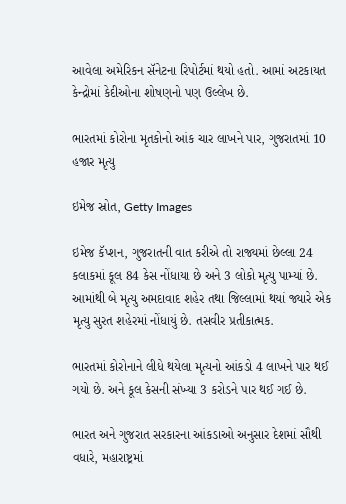આવેલા અમેરિકન સૅનેટના રિપોર્ટમાં થયો હતો. આમાં અટકાયત કેન્દ્રોમાં કેદીઓના શોષણનો પણ ઉલ્લેખ છે.

ભારતમાં કોરોના મૃતકોનો આંક ચાર લાખને પાર, ગુજરાતમાં 10 હજાર મૃત્યુ

ઇમેજ સ્રોત, Getty Images

ઇમેજ કૅપ્શન, ગુજરાતની વાત કરીએ તો રાજ્યમાં છેલ્લા 24 કલાકમાં કૂલ 84 કેસ નોંધાયા છે અને 3 લોકો મૃત્યુ પામ્યાં છે. આમાંથી બે મૃત્યુ અમદાવાદ શહેર તથા જિલ્લામાં થયાં જ્યારે એક મૃત્યુ સુરત શહેરમાં નોંધાયું છે. તસવીર પ્રતીકાત્મક.

ભારતમાં કોરોનાને લીધે થયેલા મૃત્યનો આંકડો 4 લાખને પાર થઈ ગયો છે. અને કૂલ કેસની સંખ્યા 3 કરોડને પાર થઈ ગઈ છે.

ભારત અને ગુજરાત સરકારના આંકડાઓ અનુસાર દેશમાં સૌથી વધારે, મહારાષ્ટ્રમાં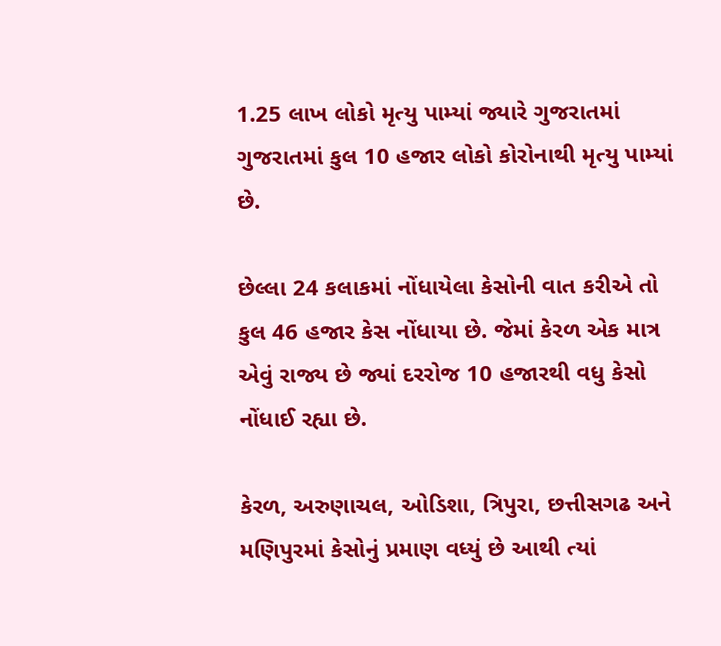1.25 લાખ લોકો મૃત્યુ પામ્યાં જ્યારે ગુજરાતમાં ગુજરાતમાં કુલ 10 હજાર લોકો કોરોનાથી મૃત્યુ પામ્યાં છે.

છેલ્લા 24 કલાકમાં નોંધાયેલા કેસોની વાત કરીએ તો કુલ 46 હજાર કેસ નોંધાયા છે. જેમાં કેરળ એક માત્ર એવું રાજ્ય છે જ્યાં દરરોજ 10 હજારથી વધુ કેસો નોંધાઈ રહ્યા છે.

કેરળ, અરુણાચલ, ઓડિશા, ત્રિપુરા, છત્તીસગઢ અને મણિપુરમાં કેસોનું પ્રમાણ વધ્યું છે આથી ત્યાં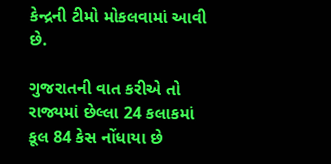કેન્દ્રની ટીમો મોકલવામાં આવી છે.

ગુજરાતની વાત કરીએ તો રાજ્યમાં છેલ્લા 24 કલાકમાં કૂલ 84 કેસ નોંધાયા છે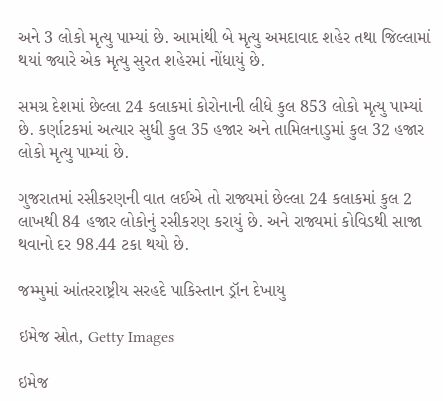અને 3 લોકો મૃત્યુ પામ્યાં છે. આમાંથી બે મૃત્યુ અમદાવાદ શહેર તથા જિલ્લામાં થયાં જ્યારે એક મૃત્યુ સુરત શહેરમાં નોંધાયું છે.

સમગ્ર દેશમાં છેલ્લા 24 કલાકમાં કોરોનાની લીધે કુલ 853 લોકો મૃત્યુ પામ્યાં છે. કર્ણાટકમાં અત્યાર સુધી કુલ 35 હજાર અને તામિલનાડુમાં કુલ 32 હજાર લોકો મૃત્યુ પામ્યાં છે.

ગુજરાતમાં રસીકરણની વાત લઈએ તો રાજ્યમાં છેલ્લા 24 કલાકમાં કુલ 2 લાખથી 84 હજાર લોકોનું રસીકરણ કરાયું છે. અને રાજ્યમાં કોવિડથી સાજા થવાનો દર 98.44 ટકા થયો છે.

જમ્મુમાં આંતરરાષ્ટ્રીય સરહદે પાકિસ્તાન ડ્રૉન દેખાયુ

ઇમેજ સ્રોત, Getty Images

ઇમેજ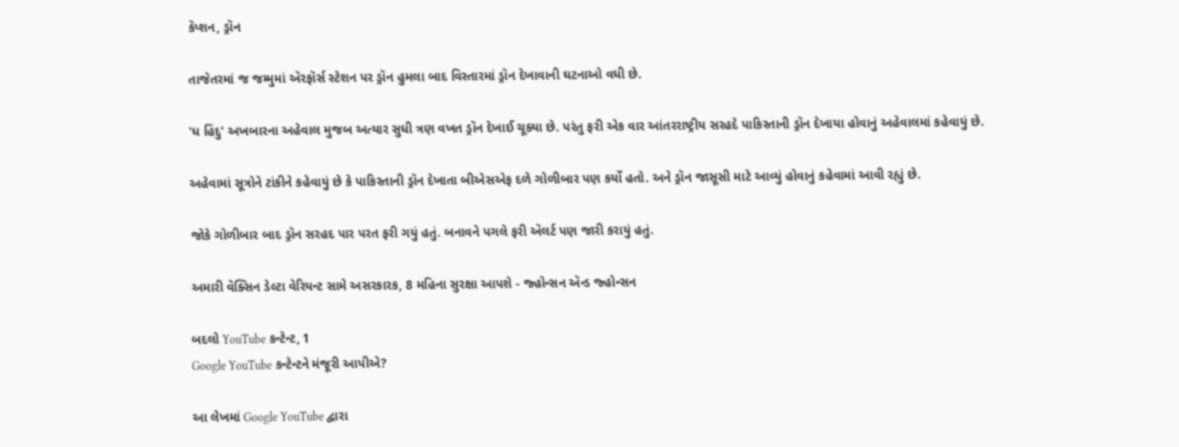કૅપ્શન, ડ્રૉન

તાજેતરમાં જ જમ્મુમાં ઍરફૉર્સ સ્ટેશન પર ડ્રૉન હુમલા બાદ વિસ્તારમાં ડ્રૉન દેખાવાની ઘટનાઓ વધી છે.

'ધ હિંદુ' અખબારના અહેવાલ મુજબ અત્યાર સુધી ત્રણ વખત ડ્રૉન દેખાઈ ચૂક્યા છે. પરંતુ ફરી એક વાર આંતરરાષ્ટ્રીય સરહદે પાકિસ્તાની ડ્રૉન દેખાયા હોવાનું અહેવાલમાં કહેવાયું છે.

અહેવામાં સૂત્રોને ટાંકીને કહેવાયું છે કે પાકિસ્તાની ડ્રૉન દેખાતા બીએસએફ દળે ગોળીબાર પણ કર્યો હતો. અને ડ્રૉન જાસૂસી માટે આવ્યું હોવાનું કહેવામાં આવી રહ્યું છે.

જોકે ગોળીબાર બાદ ડ્રૉન સરહદ પાર પરત ફરી ગયું હતું. બનાવને પગલે ફરી ઍલર્ટ પણ જારી કરાયું હતું.

અમારી વૅક્સિન ડેલ્ટા વેરિયન્ટ સામે અસરકારક, 8 મહિના સુરક્ષા આપશે - જ્હોન્સન ઍન્ડ જ્હોન્સન

બદલો YouTube કન્ટેન્ટ, 1
Google YouTube કન્ટેન્ટને મંજૂરી આપીએ?

આ લેખમાં Google YouTube દ્વારા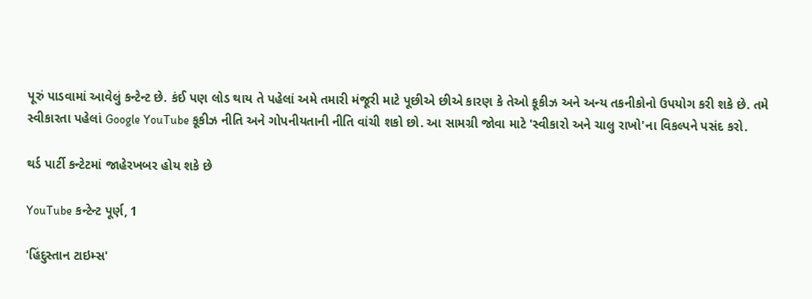પૂરું પાડવામાં આવેલું કન્ટેન્ટ છે. કંઈ પણ લોડ થાય તે પહેલાં અમે તમારી મંજૂરી માટે પૂછીએ છીએ કારણ કે તેઓ કૂકીઝ અને અન્ય તકનીકોનો ઉપયોગ કરી શકે છે. તમે સ્વીકારતા પહેલાં Google YouTube કૂકીઝ નીતિ અને ગોપનીયતાની નીતિ વાંચી શકો છો. આ સામગ્રી જોવા માટે 'સ્વીકારો અને ચાલુ રાખો'ના વિકલ્પને પસંદ કરો.

થર્ડ પાર્ટી કન્ટેટમાં જાહેરખબર હોય શકે છે

YouTube કન્ટેન્ટ પૂર્ણ, 1

'હિંદુસ્તાન ટાઇમ્સ'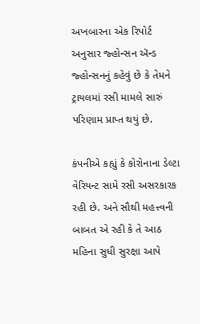અખબારના એક રિપોર્ટ અનુસાર જ્હોન્સન ઍન્ડ જ્હોન્સનનું કહેવું છે કે તેમને ટ્રાયલમાં રસી મામલે સારું પરિણામ પ્રાપ્ત થયું છે.

કંપનીએ કહ્યું કે કોરોનાના ડેલ્ટા વેરિયન્ટ સામે રસી અસરકારક રહી છે. અને સૌથી મહત્ત્વની બાબત એ રહી કે તે આઠ મહિના સુધી સુરક્ષા આપે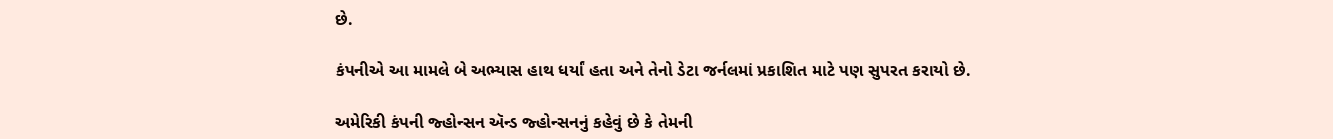છે.

કંપનીએ આ મામલે બે અભ્યાસ હાથ ધર્યાં હતા અને તેનો ડેટા જર્નલમાં પ્રકાશિત માટે પણ સુપરત કરાયો છે.

અમેરિકી કંપની જ્હોન્સન ઍન્ડ જ્હોન્સનનું કહેવું છે કે તેમની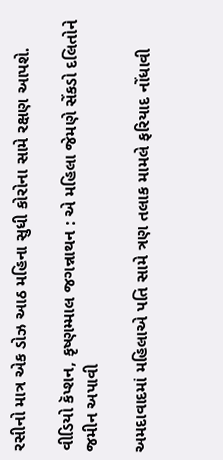રસીનો માત્ર એક ડોઝ આઠ મહિના સુધી કોરોના સામે રક્ષણ આપશે.

વીડિયો કૅપ્શન, કૃષ્ણમ્માલ જગન્નાથન : એ મહિલા જેમણે સેંકડો દલિતોને જમીન અપાવી

અમદાવાદમાં મહિલાએ પતિ સામે ત્રણ તલાક મામલે ફરિયાદ નોંધાવી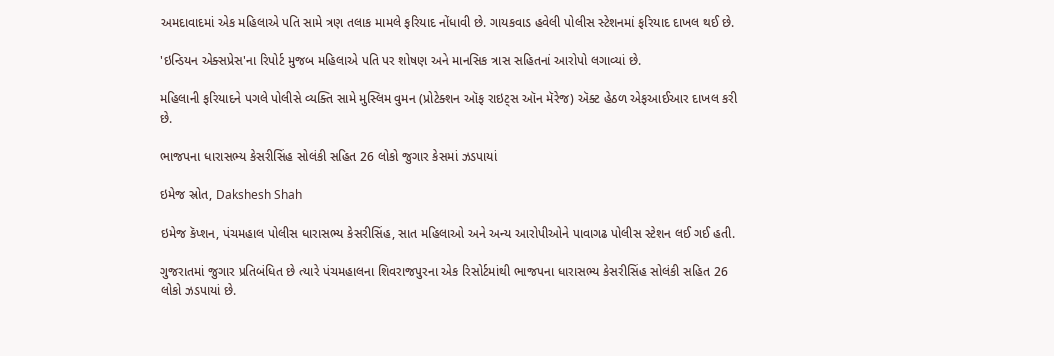અમદાવાદમાં એક મહિલાએ પતિ સામે ત્રણ તલાક મામલે ફરિયાદ નોંધાવી છે. ગાયકવાડ હવેલી પોલીસ સ્ટેશનમાં ફરિયાદ દાખલ થઈ છે.

'ઇન્ડિયન એક્સપ્રેસ'ના રિપોર્ટ મુજબ મહિલાએ પતિ પર શોષણ અને માનસિક ત્રાસ સહિતનાં આરોપો લગાવ્યાં છે.

મહિલાની ફરિયાદને પગલે પોલીસે વ્યક્તિ સામે મુસ્લિમ વુમન (પ્રોટેક્શન ઑફ રાઇટ્સ ઑન મૅરેજ) ઍક્ટ હેઠળ એફઆઈઆર દાખલ કરી છે.

ભાજપના ધારાસભ્ય કેસરીસિંહ સોલંકી સહિત 26 લોકો જુગાર કેસમાં ઝડપાયાં

ઇમેજ સ્રોત, Dakshesh Shah

ઇમેજ કૅપ્શન, પંચમહાલ પોલીસ ધારાસભ્ય કેસરીસિંહ, સાત મહિલાઓ અને અન્ય આરોપીઓને પાવાગઢ પોલીસ સ્ટેશન લઈ ગઈ હતી.

ગુજરાતમાં જુગાર પ્રતિબંધિત છે ત્યારે પંચમહાલના શિવરાજપુરના એક રિસોર્ટમાંથી ભાજપના ધારાસભ્ય કેસરીસિંહ સોલંકી સહિત 26 લોકો ઝડપાયાં છે.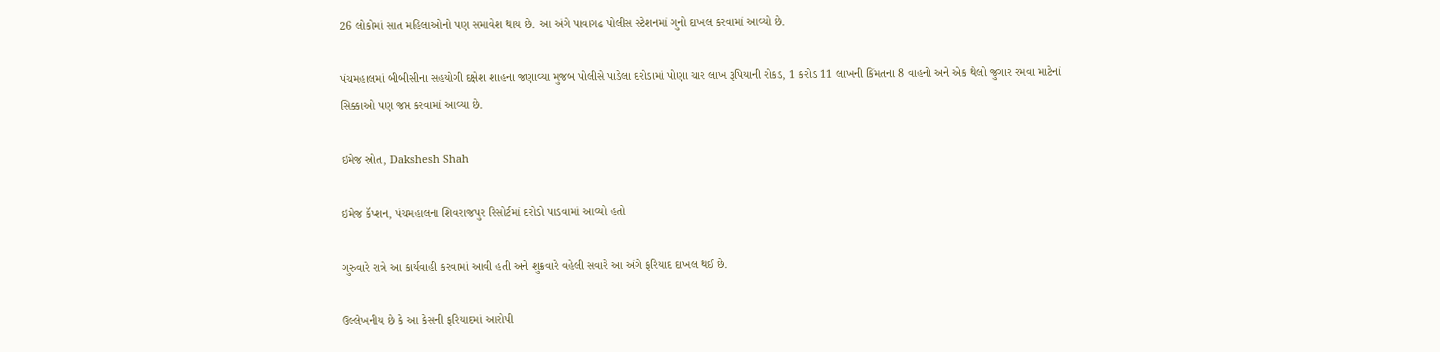26 લોકોમાં સાત મહિલાઓનો પણ સમાવેશ થાય છે. આ અંગે પાવાગઢ પોલીસ સ્ટેશનમાં ગુનો દાખલ કરવામાં આવ્યો છે.

પંચમહાલમાં બીબીસીના સહયોગી દક્ષેશ શાહના જણાવ્યા મુજબ પોલીસે પાડેલા દરોડામાં પોણા ચાર લાખ રૂપિયાની રોકડ, 1 કરોડ 11 લાખની કિંમતના 8 વાહનો અને એક થેલો જુગાર રમવા માટેનાં સિક્કાઓ પણ જપ્ત કરવામાં આવ્યા છે.

ઇમેજ સ્રોત, Dakshesh Shah

ઇમેજ કૅપ્શન, પંચમહાલના શિવરાજપુર રિસોર્ટમાં દરોડો પાડવામાં આવ્યો હતો

ગુરુવારે રાત્રે આ કાર્યવાહી કરવામાં આવી હતી અને શુક્રવારે વહેલી સવારે આ અંગે ફરિયાદ દાખલ થઈ છે.

ઉલ્લેખનીય છે કે આ કેસની ફરિયાદમાં આરોપી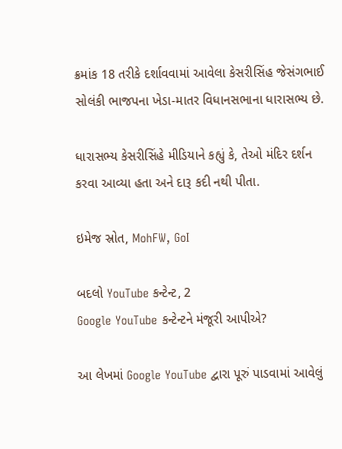ક્રમાંક 18 તરીકે દર્શાવવામાં આવેલા કેસરીસિંહ જેસંગભાઈ સોલંકી ભાજપના ખેડા-માતર વિધાનસભાના ધારાસભ્ય છે.

ધારાસભ્ય કેસરીસિંહે મીડિયાને કહ્યું કે, તેઓ મંદિર દર્શન કરવા આવ્યા હતા અને દારૂ કદી નથી પીતા.

ઇમેજ સ્રોત, MohFW, GoI

બદલો YouTube કન્ટેન્ટ, 2
Google YouTube કન્ટેન્ટને મંજૂરી આપીએ?

આ લેખમાં Google YouTube દ્વારા પૂરું પાડવામાં આવેલું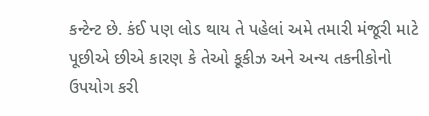કન્ટેન્ટ છે. કંઈ પણ લોડ થાય તે પહેલાં અમે તમારી મંજૂરી માટે પૂછીએ છીએ કારણ કે તેઓ કૂકીઝ અને અન્ય તકનીકોનો ઉપયોગ કરી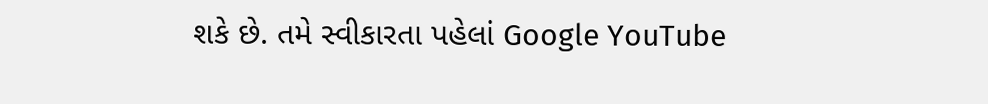શકે છે. તમે સ્વીકારતા પહેલાં Google YouTube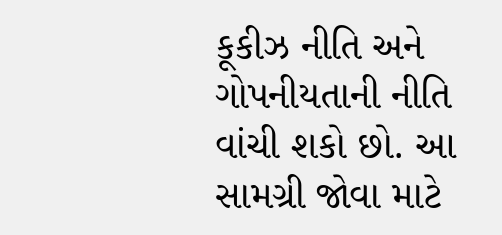કૂકીઝ નીતિ અને ગોપનીયતાની નીતિ વાંચી શકો છો. આ સામગ્રી જોવા માટે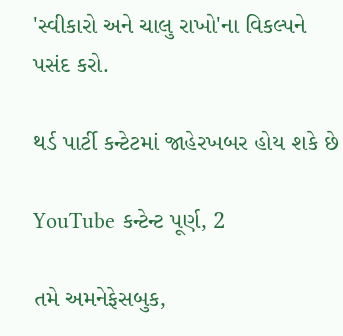'સ્વીકારો અને ચાલુ રાખો'ના વિકલ્પને પસંદ કરો.

થર્ડ પાર્ટી કન્ટેટમાં જાહેરખબર હોય શકે છે

YouTube કન્ટેન્ટ પૂર્ણ, 2

તમે અમનેફેસબુક,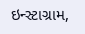ઇન્સ્ટાગ્રામ,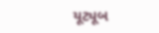યૂટ્યૂબ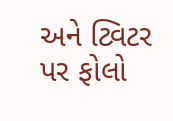અને ટ્વિટર પર ફોલો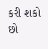કરી શકો છો